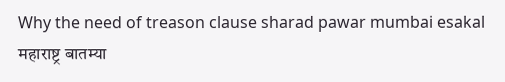Why the need of treason clause sharad pawar mumbai esakal
महाराष्ट्र बातम्या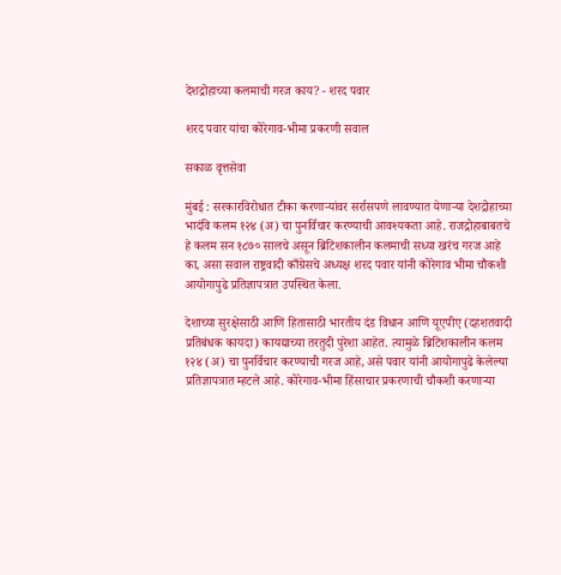देशद्रोहाच्या कलमाची गरज काय? - शरद पवार

शरद पवार यांचा कोरेगाव-भीमा प्रकरणी सवाल

सकाळ वृत्तसेवा

मुंबई : सरकारविरोधात टीका करणाऱ्यांवर सर्रासपणे लावण्यात येणाऱ्या देशद्रोहाच्या भादंवि कलम १२४ (अ) चा पुनर्विचार करण्याची आवश्यकता आहे. राजद्रोहाबाबतचे हे कलम सन १८७० सालचे असून ब्रिटिशकालीन कलमाची सध्या खरंच गरज आहे का, असा सवाल राष्ट्रवादी काँग्रेसचे अध्यक्ष शरद पवार यांनी कोरेगाव भीमा चौकशी आयोगापुढे प्रतिज्ञापत्रात उपस्थित केला.

देशाच्या सुरक्षेसाठी आणि हितासाठी भारतीय दंड विधान आणि यूएपीए (दहशतवादी प्रतिबंधक कायदा) कायद्याच्या तरतुदी पुरेशा आहेत. त्यामुळे ब्रिटिशकालीन कलम १२४ (अ) चा पुनर्विचार करण्याची गरज आहे, असे पवार यांनी आयोगापुढे केलेल्या प्रतिज्ञापत्रात म्हटले आहे. कोरेगाव-भीमा हिंसाचार प्रकरणाची चौकशी करणाऱ्या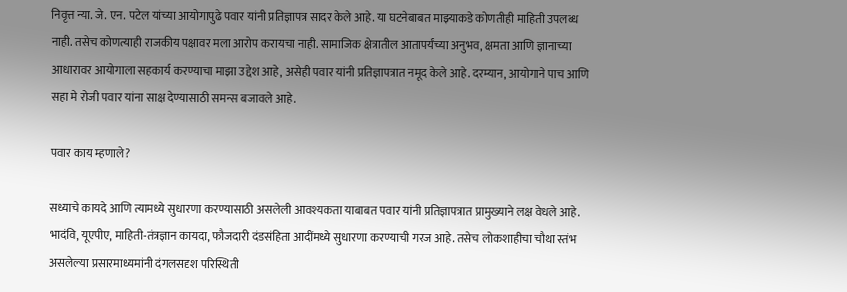निवृत्त न्या. जे. एन. पटेल यांच्या आयोगापुढे पवार यांनी प्रतिज्ञापत्र सादर केले आहे. या घटनेबाबत माझ्याकडे कोणतीही माहिती उपलब्ध नाही. तसेच कोणत्याही राजकीय पक्षावर मला आरोप करायचा नाही. सामाजिक क्षेत्रातील आतापर्यंच्या अनुभव, क्षमता आणि ज्ञानाच्या आधारावर आयोगाला सहकार्य करण्याचा माझा उद्देश आहे, असेही पवार यांनी प्रतिज्ञापत्रात नमूद केले आहे. दरम्यान, आयोगाने पाच आणि सहा मे रोजी पवार यांना साक्ष देण्यासाठी समन्स बजावले आहे.

पवार काय म्हणाले?

सध्याचे कायदे आणि त्यामध्ये सुधारणा करण्यासाठी असलेली आवश्यकता याबाबत पवार यांनी प्रतिज्ञापत्रात प्रामुख्याने लक्ष वेधले आहे. भादंवि, यूएपीए, माहिती-तंत्रज्ञान कायदा, फौजदारी दंडसंहिता आदींमध्ये सुधारणा करण्याची गरज आहे. तसेच लोकशाहीचा चौथा स्तंभ असलेल्या प्रसारमाध्यमांनी दंगलसदृश परिस्थिती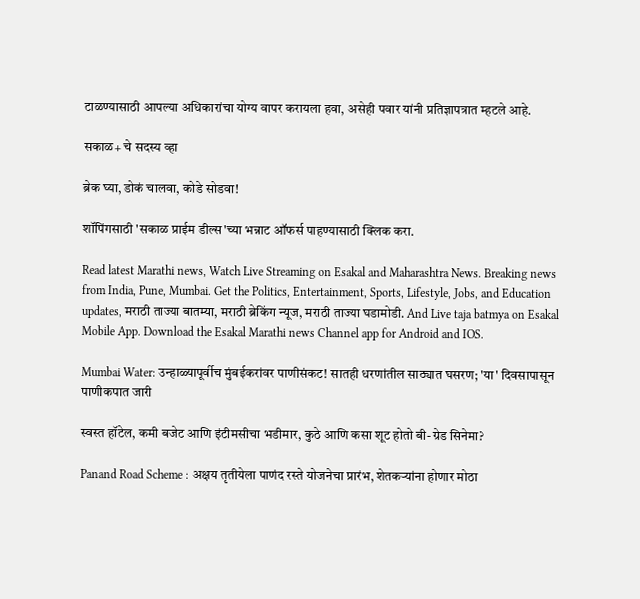टाळण्यासाठी आपल्या अधिकारांचा योग्य वापर करायला हवा, असेही पवार यांनी प्रतिज्ञापत्रात म्हटले आहे.

सकाळ+ चे सदस्य व्हा

ब्रेक घ्या, डोकं चालवा, कोडे सोडवा!

शॉपिंगसाठी 'सकाळ प्राईम डील्स'च्या भन्नाट ऑफर्स पाहण्यासाठी क्लिक करा.

Read latest Marathi news, Watch Live Streaming on Esakal and Maharashtra News. Breaking news from India, Pune, Mumbai. Get the Politics, Entertainment, Sports, Lifestyle, Jobs, and Education updates, मराठी ताज्या बातम्या, मराठी ब्रेकिंग न्यूज, मराठी ताज्या घडामोडी. And Live taja batmya on Esakal Mobile App. Download the Esakal Marathi news Channel app for Android and IOS.

Mumbai Water: उन्हाळ्यापूर्वीच मुंबईकरांवर पाणीसंकट! सातही धरणांतील साठ्यात घसरण; 'या' दिवसापासून पाणीकपात जारी

स्वस्त हॉटेल, कमी बजेट आणि इंटीमसीचा भडीमार, कुठे आणि कसा शूट होतो बी-ग्रेड सिनेमा?

Panand Road Scheme : अक्षय तृतीयेला पाणंद रस्ते योजनेचा प्रारंभ, शेतकऱ्यांना होणार मोठा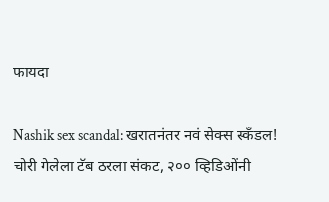फायदा

Nashik sex scandal: खरातनंतर नवं सेक्स स्कँडल! चोरी गेलेला टॅब ठरला संकट, २०० व्हिडिओंनी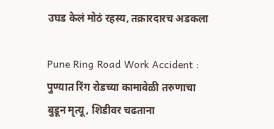उघड केलं मोठं रहस्य, तक्रारदारच अडकला

Pune Ring Road Work Accident : पुण्यात रिंग रोडच्या कामावेळी तरुणाचा बुडून मृत्यू, शिडीवर चढताना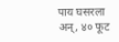पाय घसरला अन्, ४० फूट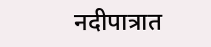नदीपात्रात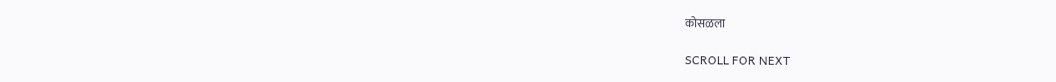कोसळला

SCROLL FOR NEXT